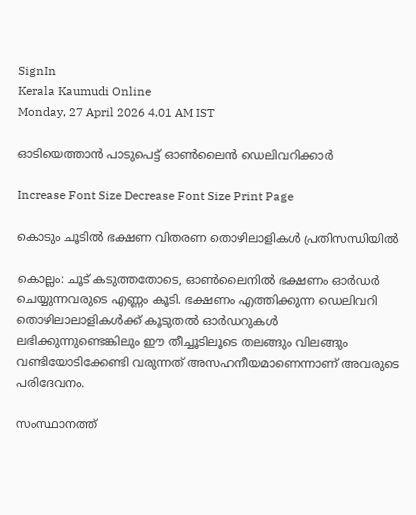SignIn
Kerala Kaumudi Online
Monday, 27 April 2026 4.01 AM IST

ഓടിയെത്താൻ പാടുപെട്ട് ഓൺലൈൻ ഡെലിവറിക്കാർ

Increase Font Size Decrease Font Size Print Page

കൊടും ചൂടിൽ ഭക്ഷണ വിതരണ തൊഴിലാളികൾ പ്രതിസന്ധിയിൽ

കൊല്ലം: ചൂട് കടുത്തതോടെ, ഓൺലൈനിൽ ഭക്ഷണം ഓർഡർ ചെയ്യുന്നവരുടെ എണ്ണം കൂടി. ഭക്ഷണം എത്തിക്കുന്ന ഡെലിവറി തൊഴിലാലാളികൾക്ക് കൂടുതൽ ഓർഡറുകൾ ലഭിക്കുന്നുണ്ടെങ്കിലും ഈ തീച്ചൂടിലൂടെ തലങ്ങും വിലങ്ങും വണ്ടിയോടിക്കേണ്ടി വരുന്നത് അസഹനീയമാണെന്നാണ് അവരുടെ പരിദേവനം.

സംസ്ഥാനത്ത്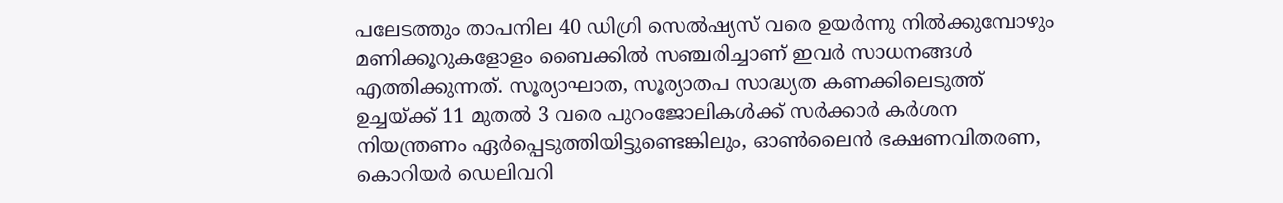പലേടത്തും താപനില 40 ഡിഗ്രി സെൽഷ്യസ് വരെ ഉയർന്നു നിൽക്കുമ്പോഴും മണിക്കൂറുകളോളം ബൈക്കിൽ സഞ്ചരിച്ചാണ് ഇവർ സാധനങ്ങൾ എത്തിക്കുന്നത്. സൂര്യാഘാത, സൂര്യാതപ സാദ്ധ്യത കണക്കിലെടുത്ത് ഉച്ചയ്ക്ക് 11 മുതൽ 3 വരെ പുറംജോലികൾക്ക് സർക്കാർ കർശന നിയന്ത്രണം ഏർപ്പെടുത്തിയിട്ടുണ്ടെങ്കിലും, ഓൺലൈൻ ഭക്ഷണവിതരണ, കൊറിയർ ഡെലിവറി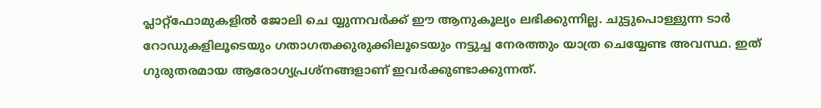പ്ലാറ്റ്ഫോമുകളിൽ ജോലി ചെ യ്യുന്നവർക്ക് ഈ ആനുകൂല്യം ലഭിക്കുന്നില്ല. ചുട്ടുപൊള്ളുന്ന ടാർ റോഡുകളിലൂടെയും ഗതാഗതക്കുരുക്കിലൂടെയും നട്ടുച്ച നേരത്തും യാത്ര ചെയ്യേണ്ട അവസ്ഥ. ഇത് ഗുരുതരമായ ആരോഗ്യപ്രശ്നങ്ങളാണ് ഇവർക്കുണ്ടാക്കുന്നത്.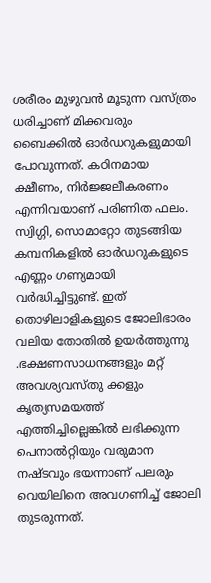ശരീരം മുഴുവൻ മൂടുന്ന വസ്ത്രം ധരിച്ചാണ് മിക്കവരും ബൈക്കിൽ ഓർഡറുകളുമായി പോവുന്നത്. കഠിനമായ ക്ഷീണം, നിർജ്ജലീകരണം എന്നിവയാണ് പരിണിത ഫലം. സ്വിഗ്ഗി, സൊമാറ്റോ തുടങ്ങിയ കമ്പനികളിൽ ഓർഡറുകളുടെ എണ്ണം ഗണ്യമായി വർദ്ധിച്ചിട്ടുണ്ട്. ഇത് തൊഴിലാളികളുടെ ജോലിഭാരം വലിയ തോതിൽ ഉയർത്തുന്നു .ഭക്ഷണസാധനങ്ങളും മറ്റ് അവശ്യവസ്തു ക്കളും കൃത്യസമയത്ത് എത്തിച്ചില്ലെങ്കിൽ ലഭിക്കുന്ന പെനാൽറ്റിയും വരുമാന നഷ്ടവും ഭയന്നാണ് പലരും വെയിലിനെ അവഗണിച്ച് ജോലി തുടരുന്നത്.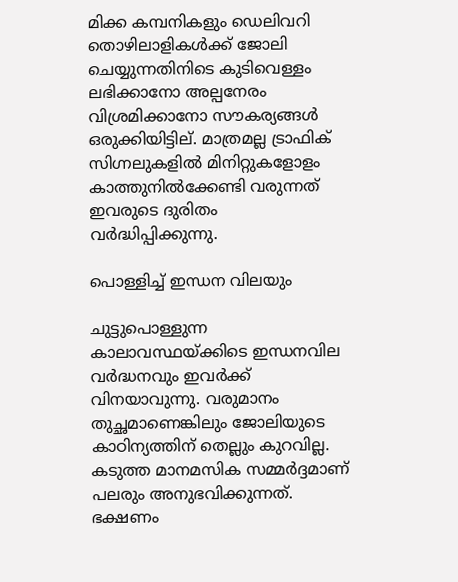മിക്ക കമ്പനികളും ഡെലിവറി തൊഴിലാളികൾക്ക് ജോലി ചെയ്യുന്നതിനിടെ കുടിവെള്ളം ലഭിക്കാനോ അല്പനേരം വിശ്രമിക്കാനോ സൗകര്യങ്ങൾ ഒരുക്കിയിട്ടില്. മാത്രമല്ല ട്രാഫിക് സിഗ്നലുകളിൽ മിനിറ്റുകളോളം കാത്തുനിൽക്കേണ്ടി വരുന്നത് ഇവരുടെ ദുരിതം വർദ്ധിപ്പിക്കുന്നു.

പൊള്ളിച്ച് ഇന്ധന വിലയും

ചുട്ടുപൊള്ളുന്ന കാലാവസ്ഥയ്ക്കിടെ ഇന്ധനവില വർദ്ധനവും ഇവർക്ക് വിനയാവുന്നു. വരുമാനം തുച്ഛമാണെങ്കിലും ജോലിയുടെ കാഠിന്യത്തിന് തെല്ലും കുറവില്ല. കടുത്ത മാനമസിക സമ്മർദ്ദമാണ് പലരും അനുഭവിക്കുന്നത്. ഭക്ഷണം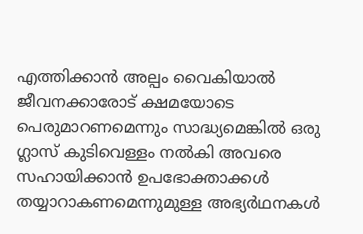എത്തിക്കാൻ അല്പം വൈകിയാൽ ജീവനക്കാരോട് ക്ഷമയോടെ പെരുമാറണമെന്നും സാദ്ധ്യമെങ്കിൽ ഒരു ഗ്ലാസ്‌ കുടിവെള്ളം നൽകി അവരെ സഹായിക്കാൻ ഉപഭോക്താക്കൾ തയ്യാറാകണമെന്നുമുള്ള അഭ്യർഥനകൾ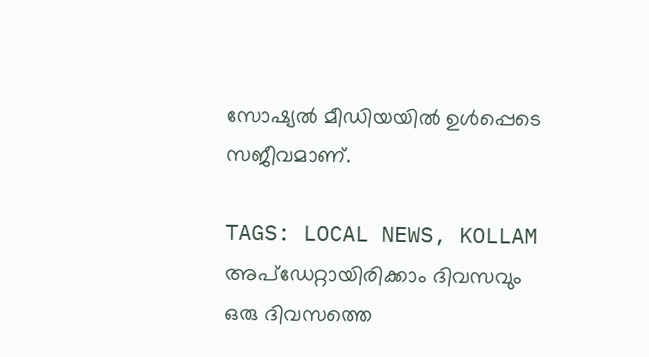സോഷ്യൽ മീഡിയയിൽ ഉൾപ്പെടെ സജീവമാണ്.

TAGS: LOCAL NEWS, KOLLAM
അപ്ഡേറ്റായിരിക്കാം ദിവസവും
ഒരു ദിവസത്തെ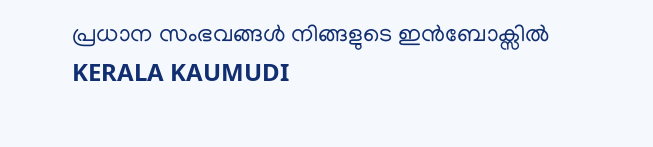പ്രധാന സംഭവങ്ങൾ നിങ്ങളുടെ ഇൻബോക്സിൽ
KERALA KAUMUDI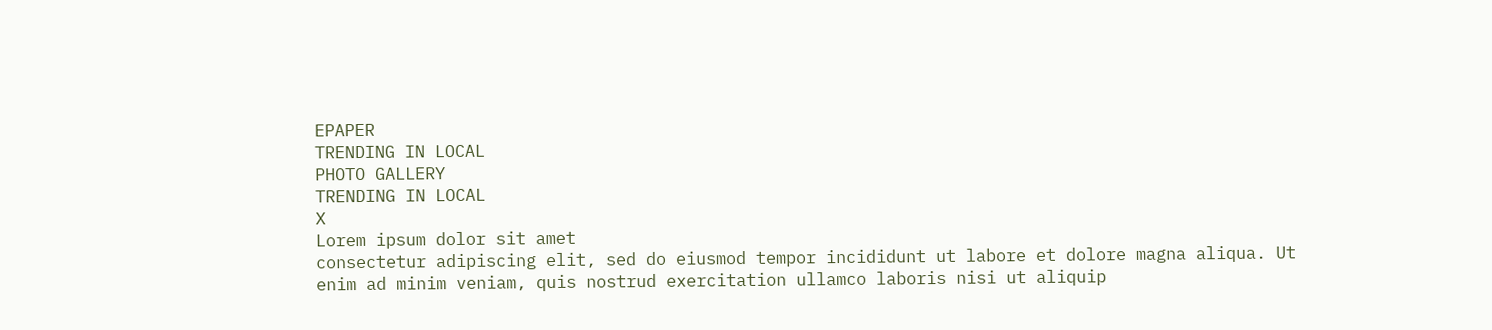EPAPER
TRENDING IN LOCAL
PHOTO GALLERY
TRENDING IN LOCAL
X
Lorem ipsum dolor sit amet
consectetur adipiscing elit, sed do eiusmod tempor incididunt ut labore et dolore magna aliqua. Ut enim ad minim veniam, quis nostrud exercitation ullamco laboris nisi ut aliquip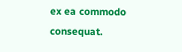ex ea commodo consequat.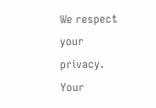We respect your privacy. Your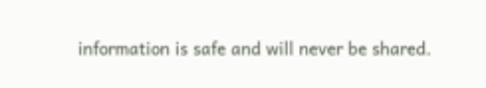information is safe and will never be shared.